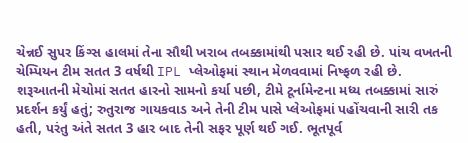ચેન્નઈ સુપર કિંગ્સ હાલમાં તેના સૌથી ખરાબ તબક્કામાંથી પસાર થઈ રહી છે. પાંચ વખતની ચેમ્પિયન ટીમ સતત 3 વર્ષથી IPL પ્લેઓફમાં સ્થાન મેળવવામાં નિષ્ફળ રહી છે. શરૂઆતની મેચોમાં સતત હારનો સામનો કર્યા પછી, ટીમે ટૂર્નામેન્ટના મધ્ય તબક્કામાં સારું પ્રદર્શન કર્યું હતું; રુતુરાજ ગાયકવાડ અને તેની ટીમ પાસે પ્લેઓફમાં પહોંચવાની સારી તક હતી, પરંતુ અંતે સતત 3 હાર બાદ તેની સફર પૂર્ણ થઈ ગઈ. ભૂતપૂર્વ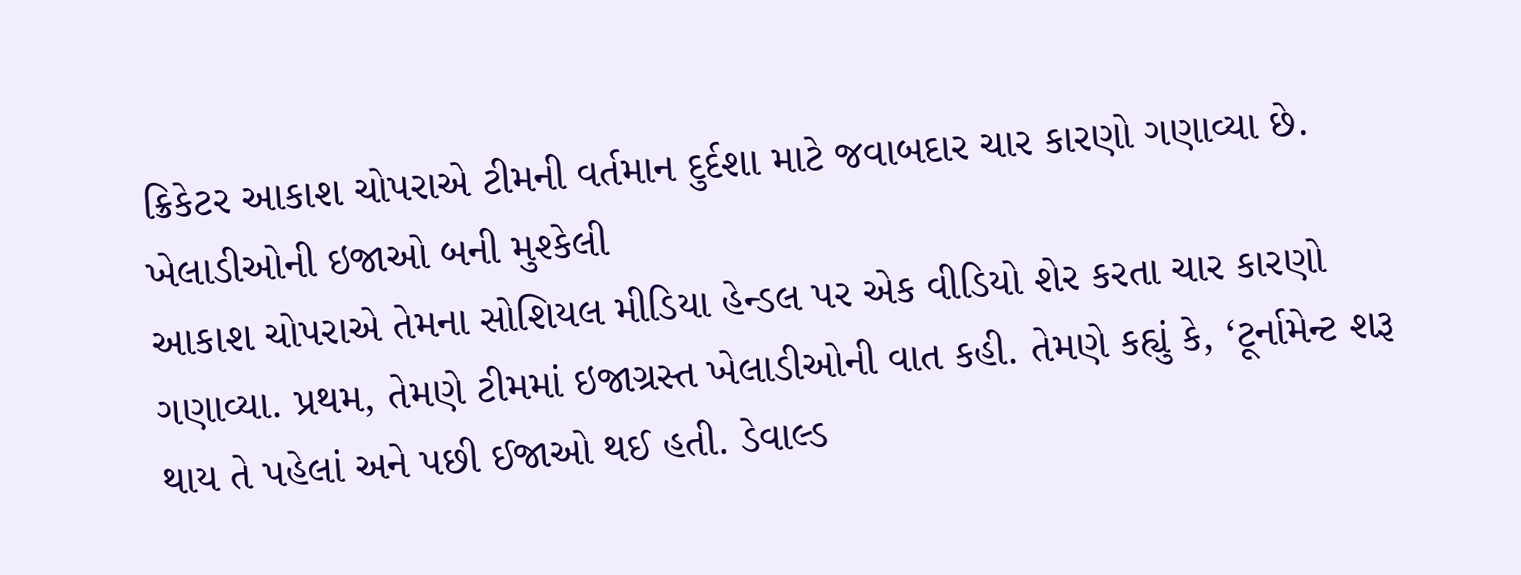ક્રિકેટર આકાશ ચોપરાએ ટીમની વર્તમાન દુર્દશા માટે જવાબદાર ચાર કારણો ગણાવ્યા છે.
ખેલાડીઓની ઇજાઓ બની મુશ્કેલી
આકાશ ચોપરાએ તેમના સોશિયલ મીડિયા હેન્ડલ પર એક વીડિયો શેર કરતા ચાર કારણો ગણાવ્યા. પ્રથમ, તેમણે ટીમમાં ઇજાગ્રસ્ત ખેલાડીઓની વાત કહી. તેમણે કહ્યું કે, ‘ટૂર્નામેન્ટ શરૂ થાય તે પહેલાં અને પછી ઈજાઓ થઈ હતી. ડેવાલ્ડ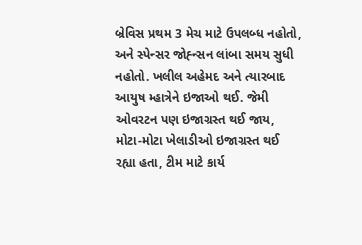બ્રેવિસ પ્રથમ 3 મેચ માટે ઉપલબ્ધ નહોતો, અને સ્પેન્સર જોહ્ન્સન લાંબા સમય સુધી નહોતો. ખલીલ અહેમદ અને ત્યારબાદ આયુષ મ્હાત્રેને ઇજાઓ થઈ. જેમી ઓવરટન પણ ઇજાગ્રસ્ત થઈ જાય, મોટા-મોટા ખેલાડીઓ ઇજાગ્રસ્ત થઈ રહ્યા હતા, ટીમ માટે કાર્ય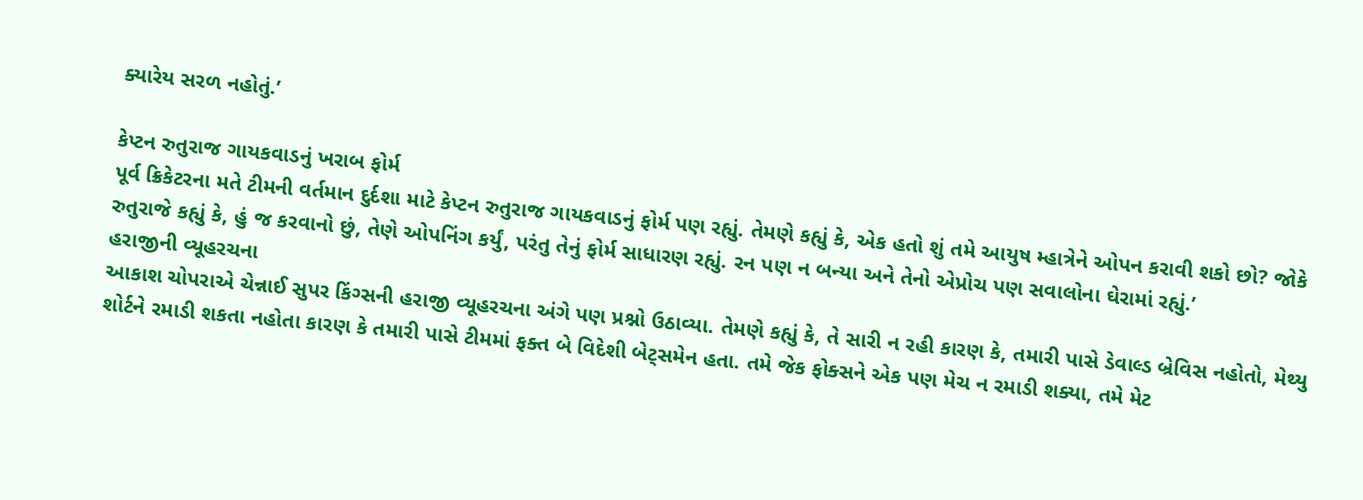ક્યારેય સરળ નહોતું.’

કેપ્ટન રુતુરાજ ગાયકવાડનું ખરાબ ફોર્મ
પૂર્વ ક્રિકેટરના મતે ટીમની વર્તમાન દુર્દશા માટે કેપ્ટન રુતુરાજ ગાયકવાડનું ફોર્મ પણ રહ્યું. તેમણે કહ્યું કે, એક હતો શું તમે આયુષ મ્હાત્રેને ઓપન કરાવી શકો છો? જોકે રુતુરાજે કહ્યું કે, હું જ કરવાનો છું, તેણે ઓપનિંગ કર્યું, પરંતુ તેનું ફોર્મ સાધારણ રહ્યું. રન પણ ન બન્યા અને તેનો એપ્રોચ પણ સવાલોના ઘેરામાં રહ્યું.’
હરાજીની વ્યૂહરચના
આકાશ ચોપરાએ ચેન્નાઈ સુપર કિંગ્સની હરાજી વ્યૂહરચના અંગે પણ પ્રશ્નો ઉઠાવ્યા. તેમણે કહ્યું કે, તે સારી ન રહી કારણ કે, તમારી પાસે ડેવાલ્ડ બ્રેવિસ નહોતો, મેથ્યુ શોર્ટને રમાડી શકતા નહોતા કારણ કે તમારી પાસે ટીમમાં ફક્ત બે વિદેશી બેટ્સમેન હતા. તમે જેક ફોક્સને એક પણ મેચ ન રમાડી શક્યા, તમે મેટ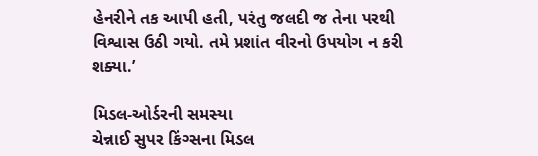હેનરીને તક આપી હતી, પરંતુ જલદી જ તેના પરથી વિશ્વાસ ઉઠી ગયો. તમે પ્રશાંત વીરનો ઉપયોગ ન કરી શક્યા.’

મિડલ-ઓર્ડરની સમસ્યા
ચેન્નાઈ સુપર કિંગ્સના મિડલ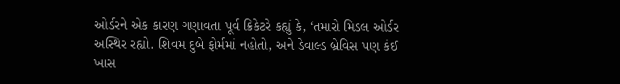ઓર્ડરને એક કારણ ગણાવતા પૂર્વ ક્રિકેટરે કહ્યું કે, ‘તમારો મિડલ ઓર્ડર અસ્થિર રહ્યો. શિવમ દુબે ફોર્મમાં નહોતો, અને ડેવાલ્ડ બ્રેવિસ પણ કંઈ ખાસ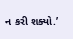ન કરી શક્યો.’